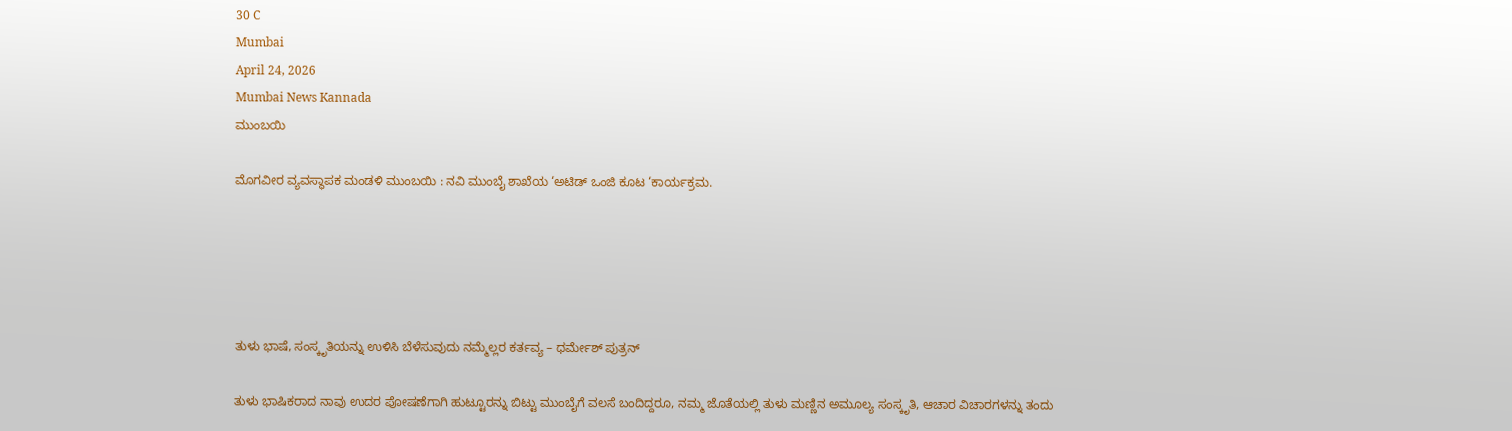30 C
Mumbai
April 24, 2026
Mumbai News Kannada
ಮುಂಬಯಿ

ಮೊಗವೀರ ವ್ಯವಸ್ಥಾಪಕ ಮಂಡಳಿ ಮುಂಬಯಿ : ನವಿ ಮುಂಬೈ ಶಾಖೆಯ ‘ಅಟಿಡ್ ಒಂಜಿ ಕೂಟ ‘ಕಾರ್ಯಕ್ರಮ.





ತುಳು ಭಾಷೆ, ಸಂಸ್ಕೃತಿಯನ್ನು ಉಳಿಸಿ ಬೆಳೆಸುವುದು ನಮ್ಮೆಲ್ಲರ ಕರ್ತವ್ಯ – ಧರ್ಮೇಶ್ ಪುತ್ರನ್

ತುಳು ಭಾಷಿಕರಾದ ನಾವು ಉದರ ಪೋಷಣೆಗಾಗಿ ಹುಟ್ಟೂರನ್ನು ಬಿಟ್ಟು ಮುಂಬೈಗೆ ವಲಸೆ ಬಂದಿದ್ದರೂ, ನಮ್ಮ ಜೊತೆಯಲ್ಲಿ ತುಳು ಮಣ್ಣಿನ ಅಮೂಲ್ಯ ಸಂಸ್ಕೃತಿ, ಆಚಾರ ವಿಚಾರಗಳನ್ನು ತಂದು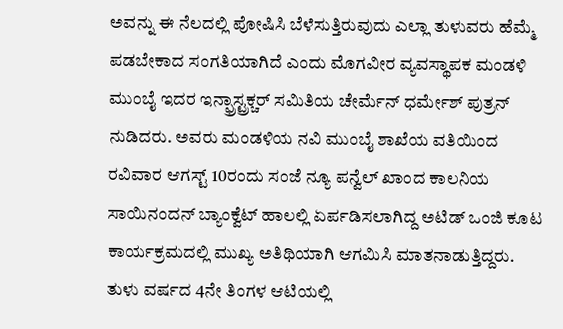ಅವನ್ನು ಈ ನೆಲದಲ್ಲಿ ಪೋಷಿಸಿ ಬೆಳೆಸುತ್ತಿರುವುದು ಎಲ್ಲಾ ತುಳುವರು ಹೆಮ್ಮೆ ಪಡಬೇಕಾದ ಸಂಗತಿಯಾಗಿದೆ ಎಂದು ಮೊಗವೀರ ವ್ಯವಸ್ಥಾಪಕ ಮಂಡಳಿ ಮುಂಬೈ ಇದರ ಇನ್ಫ್ರಾಸ್ಟ್ರಕ್ಚರ್ ಸಮಿತಿಯ ಚೇರ್ಮೆನ್ ಧರ್ಮೇಶ್ ಪುತ್ರನ್ ನುಡಿದರು. ಅವರು ಮಂಡಳಿಯ ನವಿ ಮುಂಬೈ ಶಾಖೆಯ ವತಿಯಿಂದ ರವಿವಾರ ಆಗಸ್ಟ್ 10ರಂದು ಸಂಜೆ ನ್ಯೂ ಪನ್ವೆಲ್ ಖಾಂದ ಕಾಲನಿಯ ಸಾಯಿನಂದನ್ ಬ್ಯಾಂಕ್ವೆಟ್ ಹಾಲಲ್ಲಿ ಏರ್ಪಡಿಸಲಾಗಿದ್ದ ಅಟಿಡ್ ಒಂಜಿ ಕೂಟ ಕಾರ್ಯಕ್ರಮದಲ್ಲಿ ಮುಖ್ಯ ಅತಿಥಿಯಾಗಿ ಆಗಮಿಸಿ ಮಾತನಾಡುತ್ತಿದ್ದರು.
ತುಳು ವರ್ಷದ 4ನೇ ತಿಂಗಳ ಆಟಿಯಲ್ಲಿ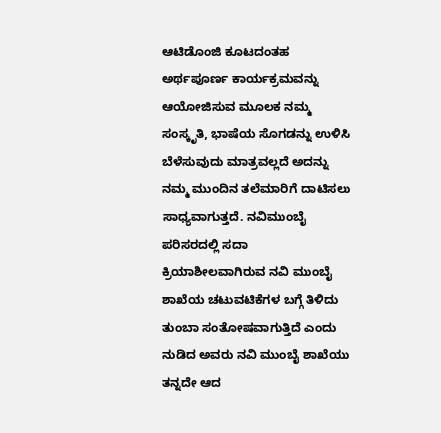ಆಟಿಡೊಂಜಿ ಕೂಟದಂತಹ ಅರ್ಥಪೂರ್ಣ ಕಾರ್ಯಕ್ರಮವನ್ನು ಆಯೋಜಿಸುವ ಮೂಲಕ ನಮ್ಮ ಸಂಸ್ಕೃತಿ, ಭಾಷೆಯ ಸೊಗಡನ್ನು ಉಳಿಸಿ ಬೆಳೆಸುವುದು ಮಾತ್ರವಲ್ಲದೆ ಅದನ್ನು ನಮ್ಮ ಮುಂದಿನ ತಲೆಮಾರಿಗೆ ದಾಟಿಸಲು ಸಾಧ್ಯವಾಗುತ್ತದೆ. ನವಿಮುಂಬೈ ಪರಿಸರದಲ್ಲಿ ಸದಾ ಕ್ರಿಯಾಶೀಲವಾಗಿರುವ ನವಿ ಮುಂಬೈ ಶಾಖೆಯ ಚಟುವಟಿಕೆಗಳ ಬಗ್ಗೆ ತಿಳಿದು ತುಂಬಾ ಸಂತೋಷವಾಗುತ್ತಿದೆ ಎಂದು ನುಡಿದ ಅವರು ನವಿ ಮುಂಬೈ ಶಾಖೆಯು ತನ್ನದೇ ಆದ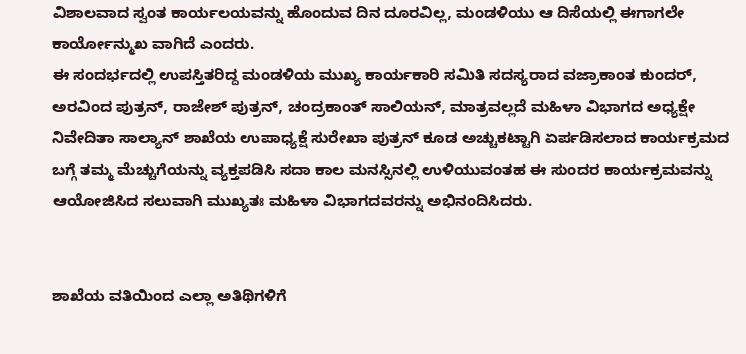ವಿಶಾಲವಾದ ಸ್ವಂತ ಕಾರ್ಯಲಯವನ್ನು ಹೊಂದುವ ದಿನ ದೂರವಿಲ್ಲ, ಮಂಡಳಿಯು ಆ ದಿಸೆಯಲ್ಲಿ ಈಗಾಗಲೇ ಕಾರ್ಯೋನ್ಮುಖ ವಾಗಿದೆ ಎಂದರು.
ಈ ಸಂದರ್ಭದಲ್ಲಿ ಉಪಸ್ತಿತರಿದ್ದ ಮಂಡಳಿಯ ಮುಖ್ಯ ಕಾರ್ಯಕಾರಿ ಸಮಿತಿ ಸದಸ್ಯರಾದ ವಜ್ರಾಕಾಂತ ಕುಂದರ್, ಅರವಿಂದ ಪುತ್ರನ್, ರಾಜೇಶ್ ಪುತ್ರನ್, ಚಂದ್ರಕಾಂತ್ ಸಾಲಿಯನ್, ಮಾತ್ರವಲ್ಲದೆ ಮಹಿಳಾ ವಿಭಾಗದ ಅಧ್ಯಕ್ಷೇ ನಿವೇದಿತಾ ಸಾಲ್ಯಾನ್ ಶಾಖೆಯ ಉಪಾಧ್ಯಕ್ಷೆ ಸುರೇಖಾ ಪುತ್ರನ್ ಕೂಡ ಅಚ್ಚುಕಟ್ಟಾಗಿ ಏರ್ಪಡಿಸಲಾದ ಕಾರ್ಯಕ್ರಮದ ಬಗ್ಗೆ ತಮ್ಮ ಮೆಚ್ಚುಗೆಯನ್ನು ವ್ಯಕ್ತಪಡಿಸಿ ಸದಾ ಕಾಲ ಮನಸ್ಸಿನಲ್ಲಿ ಉಳಿಯುವಂತಹ ಈ ಸುಂದರ ಕಾರ್ಯಕ್ರಮವನ್ನು ಆಯೋಜಿಸಿದ ಸಲುವಾಗಿ ಮುಖ್ಯತಃ ಮಹಿಳಾ ವಿಭಾಗದವರನ್ನು ಅಭಿನಂದಿಸಿದರು.


ಶಾಖೆಯ ವತಿಯಿಂದ ಎಲ್ಲಾ ಅತಿಥಿಗಳಿಗೆ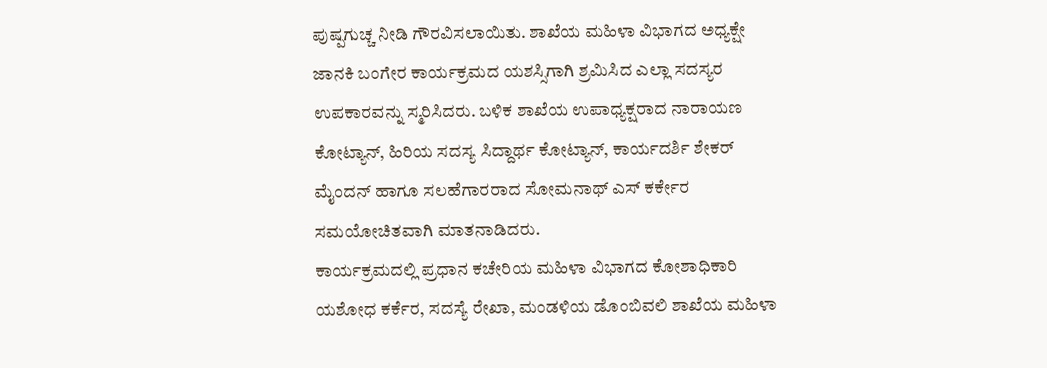ಪುಷ್ಪಗುಚ್ಚ ನೀಡಿ ಗೌರವಿಸಲಾಯಿತು. ಶಾಖೆಯ ಮಹಿಳಾ ವಿಭಾಗದ ಅಧ್ಯಕ್ಷೇ ಜಾನಕಿ ಬಂಗೇರ ಕಾರ್ಯಕ್ರಮದ ಯಶಸ್ಸಿಗಾಗಿ ಶ್ರಮಿಸಿದ ಎಲ್ಲಾ ಸದಸ್ಯರ ಉಪಕಾರವನ್ನು ಸ್ಮರಿಸಿದರು. ಬಳಿಕ ಶಾಖೆಯ ಉಪಾಧ್ಯಕ್ಷರಾದ ನಾರಾಯಣ ಕೋಟ್ಯಾನ್, ಹಿರಿಯ ಸದಸ್ಯ ಸಿದ್ದಾರ್ಥ ಕೋಟ್ಯಾನ್, ಕಾರ್ಯದರ್ಶಿ ಶೇಕರ್ ಮೈಂದನ್ ಹಾಗೂ ಸಲಹೆಗಾರರಾದ ಸೋಮನಾಥ್ ಎಸ್ ಕರ್ಕೇರ ಸಮಯೋಚಿತವಾಗಿ ಮಾತನಾಡಿದರು.
ಕಾರ್ಯಕ್ರಮದಲ್ಲಿ ಪ್ರಧಾನ ಕಚೇರಿಯ ಮಹಿಳಾ ವಿಭಾಗದ ಕೋಶಾಧಿಕಾರಿ ಯಶೋಧ ಕರ್ಕೆರ, ಸದಸ್ಯೆ ರೇಖಾ, ಮಂಡಳಿಯ ಡೊಂಬಿವಲಿ ಶಾಖೆಯ ಮಹಿಳಾ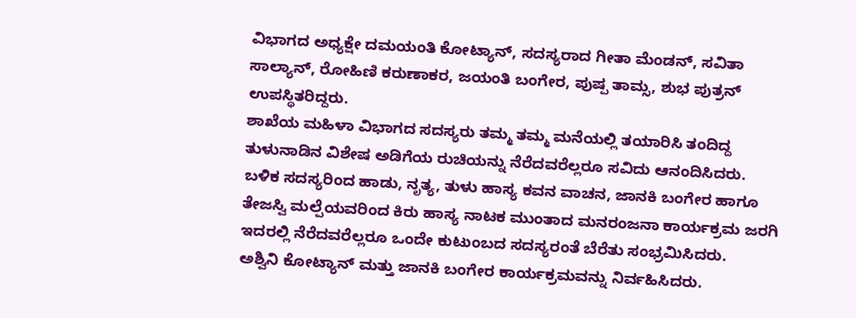ವಿಭಾಗದ ಅಧ್ಯಕ್ಷೇ ದಮಯಂತಿ ಕೋಟ್ಯಾನ್, ಸದಸ್ಯರಾದ ಗೀತಾ ಮೆಂಡನ್, ಸವಿತಾ ಸಾಲ್ಯಾನ್, ರೋಹಿಣಿ ಕರುಣಾಕರ, ಜಯಂತಿ ಬಂಗೇರ, ಪುಷ್ಪ ತಾಮ್ಸ, ಶುಭ ಪುತ್ರನ್ ಉಪಸ್ಥಿತರಿದ್ದರು.
ಶಾಖೆಯ ಮಹಿಳಾ ವಿಭಾಗದ ಸದಸ್ಯರು ತಮ್ಮ ತಮ್ಮ ಮನೆಯಲ್ಲಿ ತಯಾರಿಸಿ ತಂದಿದ್ದ ತುಳುನಾಡಿನ ವಿಶೇಷ ಅಡಿಗೆಯ ರುಚಿಯನ್ನು ನೆರೆದವರೆಲ್ಲರೂ ಸವಿದು ಆನಂದಿಸಿದರು.
ಬಳಿಕ ಸದಸ್ಯರಿಂದ ಹಾಡು, ನೃತ್ಯ, ತುಳು ಹಾಸ್ಯ ಕವನ ವಾಚನ, ಜಾನಕಿ ಬಂಗೇರ ಹಾಗೂ ತೇಜಸ್ವಿ ಮಲ್ಪೆಯವರಿಂದ ಕಿರು ಹಾಸ್ಯ ನಾಟಕ ಮುಂತಾದ ಮನರಂಜನಾ ಕಾರ್ಯಕ್ರಮ ಜರಗಿ ಇದರಲ್ಲಿ ನೆರೆದವರೆಲ್ಲರೂ ಒಂದೇ ಕುಟುಂಬದ ಸದಸ್ಯರಂತೆ ಬೆರೆತು ಸಂಭ್ರಮಿಸಿದರು.
ಅಶ್ವಿನಿ ಕೋಟ್ಯಾನ್ ಮತ್ತು ಜಾನಕಿ ಬಂಗೇರ ಕಾರ್ಯಕ್ರಮವನ್ನು ನಿರ್ವಹಿಸಿದರು.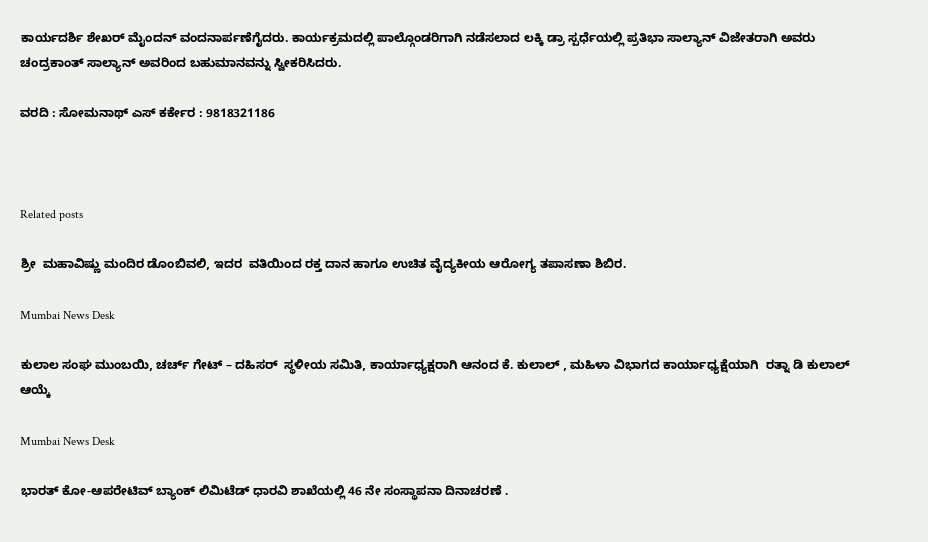ಕಾರ್ಯದರ್ಶಿ ಶೇಖರ್ ಮೈಂದನ್ ವಂದನಾರ್ಪಣೆಗೈದರು. ಕಾರ್ಯಕ್ರಮದಲ್ಲಿ ಪಾಲ್ಗೊಂಡರಿಗಾಗಿ ನಡೆಸಲಾದ ಲಕ್ಕಿ ಡ್ರಾ ಸ್ಪರ್ಧೆಯಲ್ಲಿ ಪ್ರತಿಭಾ ಸಾಲ್ಯಾನ್ ವಿಜೇತರಾಗಿ ಅವರು ಚಂದ್ರಕಾಂತ್ ಸಾಲ್ಯಾನ್ ಅವರಿಂದ ಬಹುಮಾನವನ್ನು ಸ್ವೀಕರಿಸಿದರು.

ವರದಿ : ಸೋಮನಾಥ್ ಎಸ್ ಕರ್ಕೇರ : 9818321186



Related posts

ಶ್ರೀ  ಮಹಾವಿಷ್ಣು ಮಂದಿರ ಡೊಂಬಿವಲಿ, ಇದರ  ವತಿಯಿಂದ ರಕ್ತ ದಾನ ಹಾಗೂ ಉಚಿತ ವೈದ್ಯಕೀಯ ಆರೋಗ್ಯ ತಪಾಸಣಾ ಶಿಬಿರ.

Mumbai News Desk

ಕುಲಾಲ ಸಂಘ ಮುಂಬಯಿ, ಚರ್ಚ್ ಗೇಟ್ – ದಹಿಸರ್  ಸ್ಥಳೀಯ ಸಮಿತಿ, ಕಾರ್ಯಾಧ್ಯಕ್ಷರಾಗಿ ಆನಂದ ಕೆ. ಕುಲಾಲ್ , ಮಹಿಳಾ ವಿಭಾಗದ ಕಾರ್ಯಾಧ್ಯಕ್ಷೆಯಾಗಿ  ರತ್ನಾ ಡಿ ಕುಲಾಲ್  ಆಯ್ಕೆ

Mumbai News Desk

ಭಾರತ್ ಕೋ-ಆಪರೇಟಿವ್ ಬ್ಯಾಂಕ್ ಲಿಮಿಟೆಡ್ ಧಾರವಿ ಶಾಖೆಯಲ್ಲಿ 46 ನೇ ಸಂಸ್ಥಾಪನಾ ದಿನಾಚರಣೆ .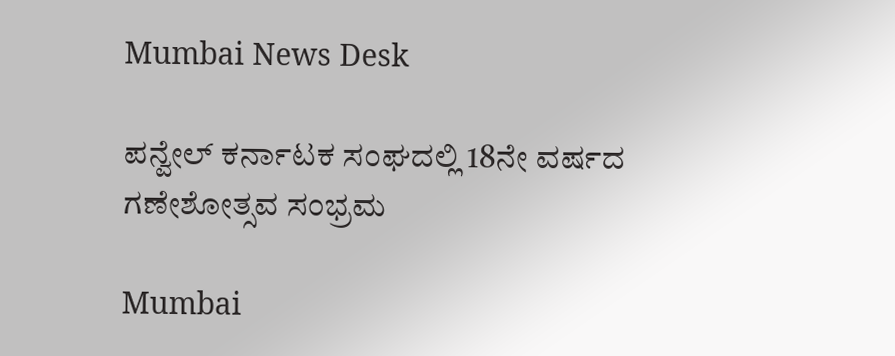Mumbai News Desk

ಪನ್ವೇಲ್ ಕರ್ನಾಟಕ ಸಂಘದಲ್ಲಿ 18ನೇ ವರ್ಷದ ಗಣೇಶೋತ್ಸವ ಸಂಭ್ರಮ

Mumbai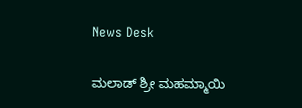News Desk

ಮಲಾಡ್ ಶ್ರೀ ಮಹಮ್ಮಾಯಿ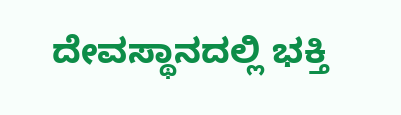ದೇವಸ್ಥಾನದಲ್ಲಿ ಭಕ್ತಿ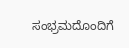ಸಂಭ್ರಮದೊಂದಿಗೆ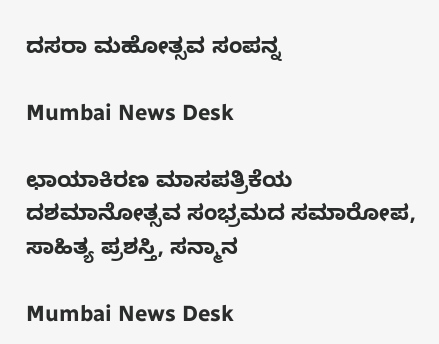ದಸರಾ ಮಹೋತ್ಸವ ಸಂಪನ್ನ

Mumbai News Desk

ಛಾಯಾಕಿರಣ ಮಾಸಪತ್ರಿಕೆಯ ದಶಮಾನೋತ್ಸವ ಸಂಭ್ರಮದ ಸಮಾರೋಪ, ಸಾಹಿತ್ಯ ಪ್ರಶಸ್ತಿ, ಸನ್ಮಾನ

Mumbai News Desk